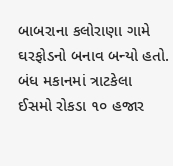બાબરાના કલોરાણા ગામે ઘરફોડનો બનાવ બન્યો હતો. બંધ મકાનમાં ત્રાટકેલા ઈસમો રોકડા ૧૦ હજાર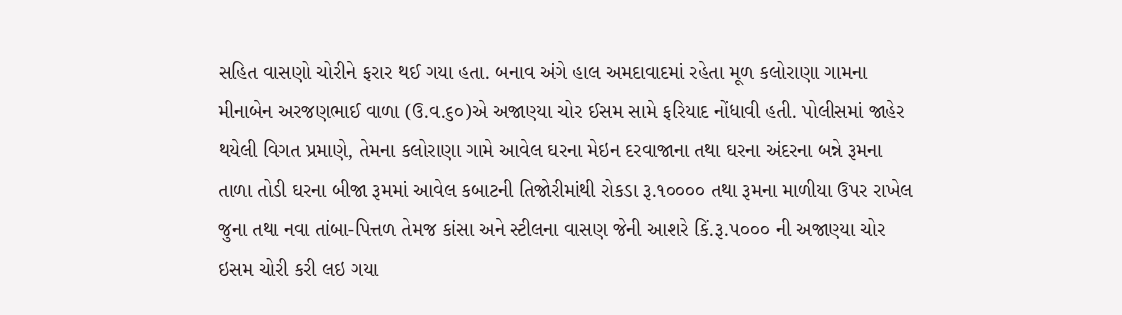સહિત વાસણો ચોરીને ફરાર થઈ ગયા હતા. બનાવ અંગે હાલ અમદાવાદમાં રહેતા મૂળ કલોરાણા ગામના મીનાબેન અરજણભાઈ વાળા (ઉ.વ.૬૦)એ અજાણ્યા ચોર ઈસમ સામે ફરિયાદ નોંધાવી હતી. પોલીસમાં જાહેર થયેલી વિગત પ્રમાણે, તેમના કલોરાણા ગામે આવેલ ઘરના મેઇન દરવાજાના તથા ઘરના અંદરના બન્ને રૂમના તાળા તોડી ઘરના બીજા રૂમમાં આવેલ કબાટની તિજોરીમાંથી રોકડા રૂ.૧૦૦૦૦ તથા રૂમના માળીયા ઉપર રાખેલ જુના તથા નવા તાંબા-પિત્તળ તેમજ કાંસા અને સ્ટીલના વાસણ જેની આશરે કિં.રૂ.૫૦૦૦ ની અજાણ્યા ચોર ઇસમ ચોરી કરી લઇ ગયા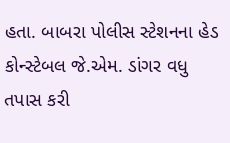હતા. બાબરા પોલીસ સ્ટેશનના હેડ કોન્સ્ટેબલ જે.એમ. ડાંગર વધુ તપાસ કરી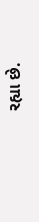રહ્યા છે.